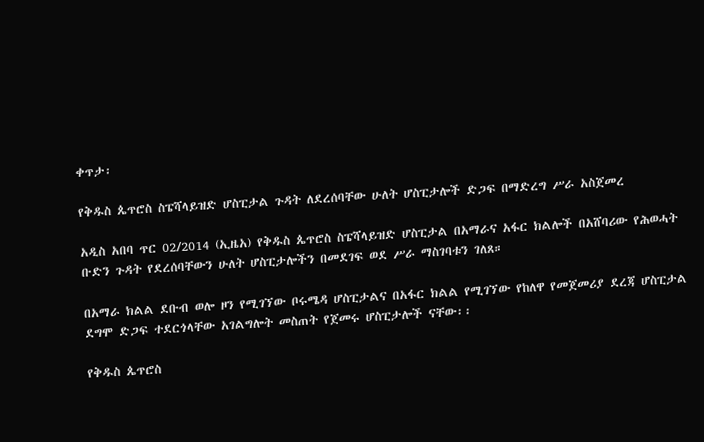ቀጥታ፡

የቅዱስ ጴጥሮስ ስፔሻላይዝድ ሆስፒታል ጉዳት ለደረሰባቸው ሁለት ሆስፒታሎች ድጋፍ በማድረግ ሥራ አስጀመረ

አዲስ አበባ ጥር 02/2014 (ኢዜአ) የቅዱስ ጴጥሮስ ስፔሻላይዝድ ሆስፒታል በአማራና አፋር ክልሎች በአሸባሪው የሕወሓት ቡድን ጉዳት የደረሰባቸውን ሁለት ሆስፒታሎችን በመደገፍ ወደ ሥራ ማስገባቱን ገለጸ።

በአማራ ክልል ደቡብ ወሎ ዞን የሚገኘው ቦሩሜዳ ሆስፒታልና በአፋር ክልል የሚገኘው የከለዋ የመጀመሪያ ደረጃ ሆስፒታል ደግሞ ድጋፍ ተደርጎላቸው አገልግሎት መስጠት የጀመሩ ሆስፒታሎች ናቸው፡፡

የቅዱስ ጴጥሮስ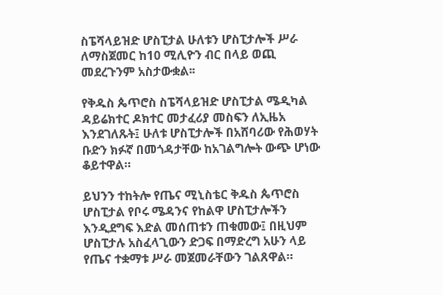ስፔሻላይዝድ ሆስፒታል ሁለቱን ሆስፒታሎች ሥራ ለማስጀመር ከ10 ሚሊዮን ብር በላይ ወጪ መደረጉንም አስታውቋል፡፡

የቅዱስ ጴጥሮስ ስፔሻላይዝድ ሆስፒታል ሜዲካል ዳይሬክተር ዶክተር መታፈሪያ መስፍን ለኢዜአ እንደገለጹት፤ ሁለቱ ሆስፒታሎች በአሸባሪው የሕወሃት ቡድን ክፉኛ በመጎዳታቸው ከአገልግሎት ውጭ ሆነው ቆይተዋል።

ይህንን ተከትሎ የጤና ሚኒስቴር ቅዱስ ጴጥሮስ ሆስፒታል የቦሩ ሜዳንና የከልዋ ሆስፒታሎችን እንዲደግፍ እድል መሰጠቱን ጠቁመው፤ በዚህም ሆስፒታሉ አስፈላጊውን ድጋፍ በማድረግ አሁን ላይ የጤና ተቋማቱ ሥራ መጀመራቸውን ገልጸዋል።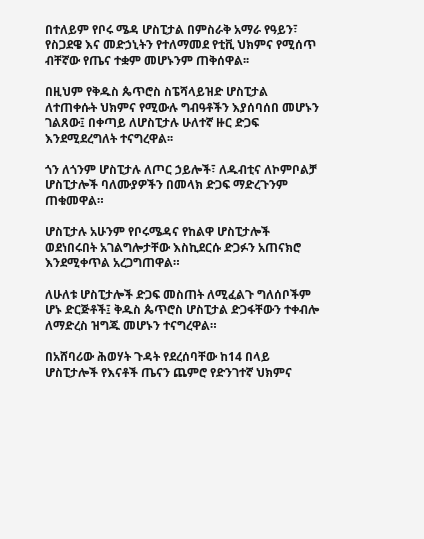በተለይም የቦሩ ሜዳ ሆስፒታል በምስራቅ አማራ የዓይን፣ የስጋደዌ እና መድኃኒትን የተለማመደ የቲቪ ህክምና የሚሰጥ ብቸኛው የጤና ተቋም መሆኑንም ጠቅሰዋል፡፡

በዚህም የቅዱስ ጴጥሮስ ስፔሻላይዝድ ሆስፒታል ለተጠቀሱት ህክምና የሚውሉ ግብዓቶችን እያሰባሰበ መሆኑን ገልጸው፤ በቀጣይ ለሆስፒታሉ ሁለተኛ ዙር ድጋፍ እንደሚደረግለት ተናግረዋል፡፡

ጎን ለጎንም ሆስፒታሉ ለጦር ኃይሎች፣ ለዱብቲና ለኮምቦልቻ ሆስፒታሎች ባለሙያዎችን በመላክ ድጋፍ ማድረጉንም ጠቁመዋል።

ሆስፒታሉ አሁንም የቦሩሜዳና የከልዋ ሆስፒታሎች ወደነበሩበት አገልግሎታቸው እስኪደርሱ ድጋፉን አጠናክሮ እንደሚቀጥል አረጋግጠዋል።

ለሁለቱ ሆስፒታሎች ድጋፍ መስጠት ለሚፈልጉ ግለሰቦችም ሆኑ ድርጅቶች፤ ቅዱስ ጴጥሮስ ሆስፒታል ድጋፋቸውን ተቀብሎ  ለማድረስ ዝግጁ መሆኑን ተናግረዋል።

በአሸባሪው ሕወሃት ጉዳት የደረሰባቸው ከ14 በላይ ሆስፒታሎች የእናቶች ጤናን ጨምሮ የድንገተኛ ህክምና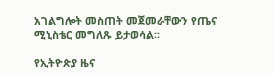አገልግሎት መስጠት መጀመራቸውን የጤና ሚኒስቴር መግለጹ ይታወሳል፡፡

የኢትዮጵያ ዜና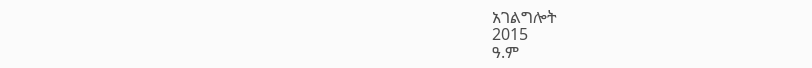አገልግሎት
2015
ዓ.ም